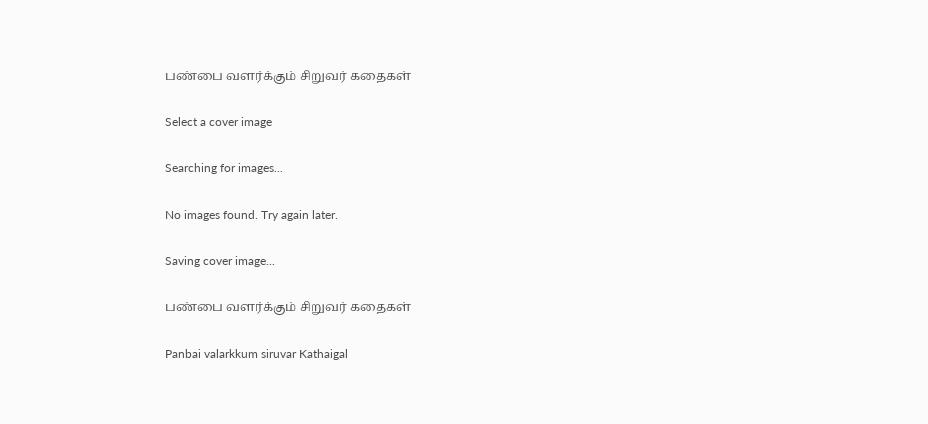பண்பை வளர்க்கும் சிறுவர் கதைகள்

Select a cover image

Searching for images...

No images found. Try again later.

Saving cover image...

பண்பை வளர்க்கும் சிறுவர் கதைகள்

Panbai valarkkum siruvar Kathaigal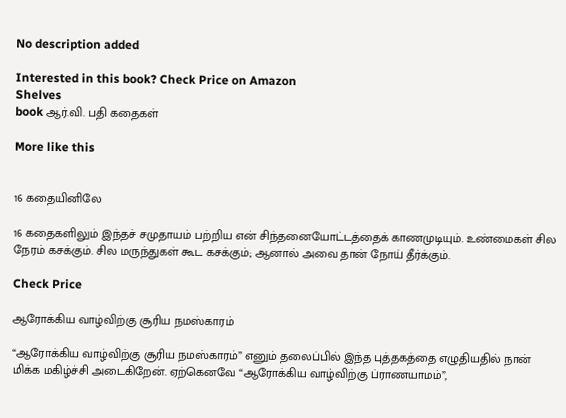No description added

Interested in this book? Check Price on Amazon
Shelves
book ஆர்.வி. பதி கதைகள்

More like this


16 கதையினிலே

16 கதைகளிலும் இந்தச் சமுதாயம் பற்றிய என் சிந்தனையோட்டத்தைக் காணமுடியும். உண்மைகள் சில நேரம் கசக்கும். சில மருந்துகள் கூட கசக்கும்; ஆனால் அவை தான் நோய் தீர்க்கும்.

Check Price

ஆரோக்கிய வாழ்விற்கு சூரிய நமஸ்காரம்

“ஆரோக்கிய வாழ்விற்கு சூரிய நமஸ்காரம்” எனும் தலைப்பில் இந்த புத்தகத்தை எழுதியதில் நான் மிக்க மகிழ்ச்சி அடைகிறேன். ஏற்கெனவே “ஆரோக்கிய வாழ்விற்கு ப்ராணயாமம்”,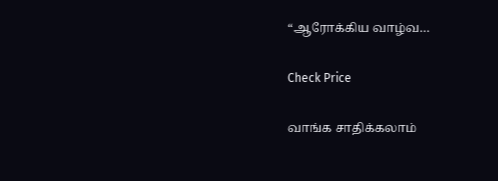“ஆரோக்கிய வாழ்வ…

Check Price

வாங்க சாதிக்கலாம்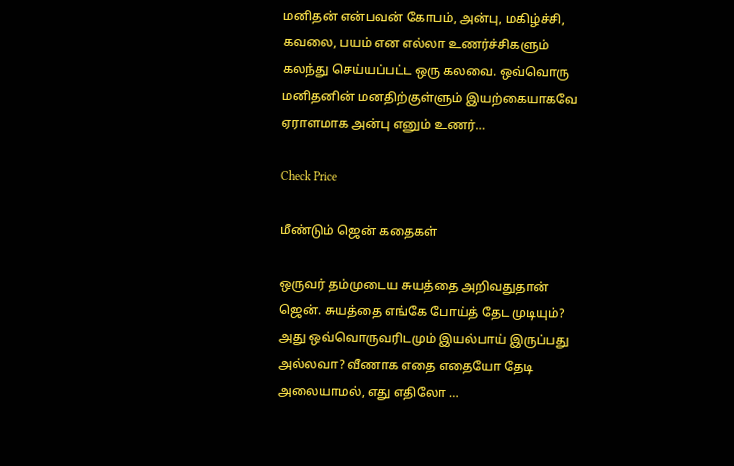மனிதன் என்பவன் கோபம், அன்பு, மகிழ்ச்சி, கவலை, பயம் என எல்லா உணர்ச்சிகளும் கலந்து செய்யப்பட்ட ஒரு கலவை. ஒவ்வொரு மனிதனின் மனதிற்குள்ளும் இயற்கையாகவே ஏராளமாக அன்பு எனும் உணர்…

Check Price

மீண்டும் ஜென் கதைகள்

ஒருவர் தம்முடைய சுயத்தை அறிவதுதான் ஜென். சுயத்தை எங்கே போய்த் தேட முடியும்? அது ஒவ்வொருவரிடமும் இயல்பாய் இருப்பது அல்லவா? வீணாக எதை எதையோ தேடி அலையாமல், எது எதிலோ …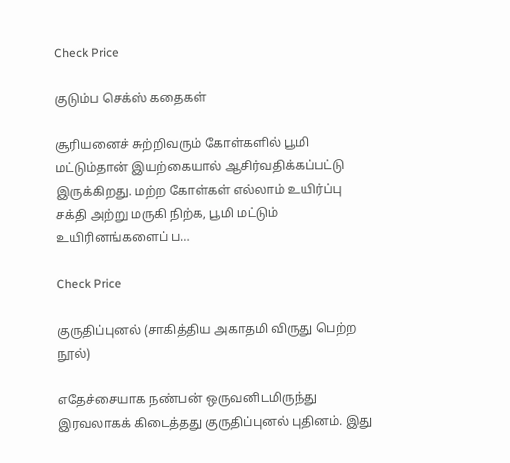Check Price

குடும்ப செக்ஸ் கதைகள்

சூரியனைச் சுற்றிவரும் கோள்களில் பூமி மட்டும்தான் இயற்கையால் ஆசிர்வதிக்கப்பட்டு இருக்கிறது. மற்ற கோள்கள் எல்லாம் உயிர்ப்பு சக்தி அற்று மருகி நிற்க, பூமி மட்டும் உயிரினங்களைப் ப…

Check Price

குருதிப்புனல் (சாகித்திய அகாதமி விருது பெற்ற நூல்)

எதேச்சையாக நண்பன் ஒருவனிடமிருந்து இரவலாகக் கிடைத்தது குருதிப்புனல் புதினம். இது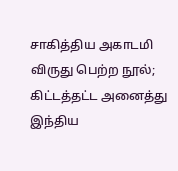சாகித்திய அகாடமி விருது பெற்ற நூல்; கிட்டத்தட்ட அனைத்து இந்திய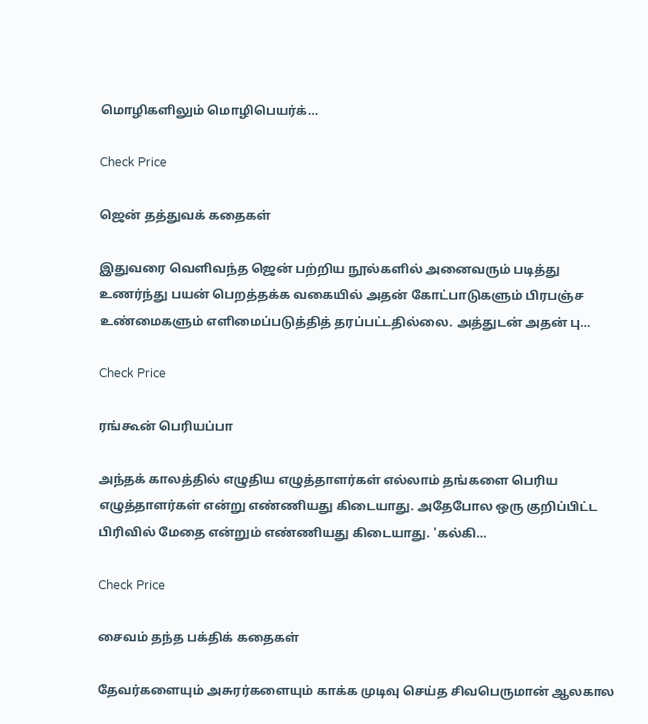மொழிகளிலும் மொழிபெயர்க்…

Check Price

ஜென் தத்துவக் கதைகள்

இதுவரை வெளிவந்த ஜென் பற்றிய நூல்களில் அனைவரும் படித்து உணர்ந்து பயன் பெறத்தக்க வகையில் அதன் கோட்பாடுகளும் பிரபஞ்ச உண்மைகளும் எளிமைப்படுத்தித் தரப்பட்டதில்லை. அத்துடன் அதன் பு…

Check Price

ரங்கூன் பெரியப்பா

அந்தக் காலத்தில் எழுதிய எழுத்தாளர்கள் எல்லாம் தங்களை பெரிய எழுத்தாளர்கள் என்று எண்ணியது கிடையாது. அதேபோல ஒரு குறிப்பிட்ட பிரிவில் மேதை என்றும் எண்ணியது கிடையாது. 'கல்கி…

Check Price

சைவம் தந்த பக்திக் கதைகள்

தேவர்களையும் அசுரர்களையும் காக்க முடிவு செய்த சிவபெருமான் ஆலகால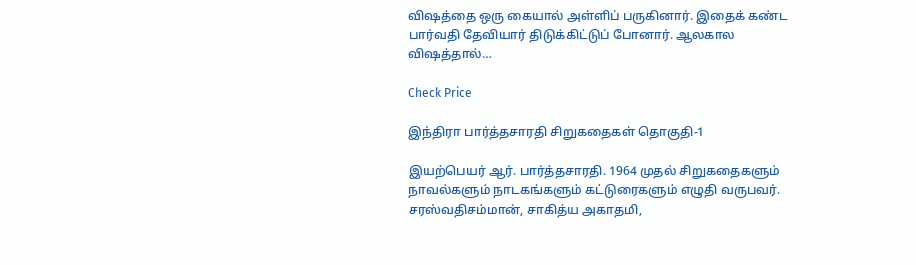விஷத்தை ஒரு கையால் அள்ளிப் பருகினார். இதைக் கண்ட பார்வதி தேவியார் திடுக்கிட்டுப் போனார். ஆலகால விஷத்தால்…

Check Price

இந்திரா பார்த்தசாரதி சிறுகதைகள் தொகுதி-1

இயற்பெயர் ஆர். பார்த்தசாரதி. 1964 முதல் சிறுகதைகளும் நாவல்களும் நாடகங்களும் கட்டுரைகளும் எழுதி வருபவர். சரஸ்வதிசம்மான், சாகித்ய அகாதமி,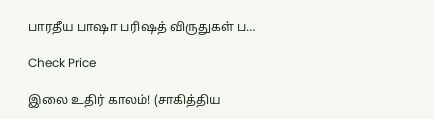பாரதீய பாஷா பரிஷத் விருதுகள் ப…

Check Price

இலை உதிர் காலம்! (சாகித்திய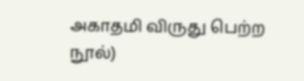அகாதமி விருது பெற்ற நூல்)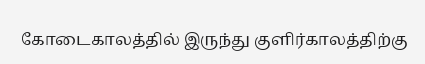கோடைகாலத்தில் இருந்து குளிர்காலத்திற்கு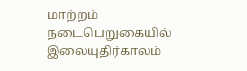மாற்றம் நடைபெறுகையில் இலையுதிர்காலம்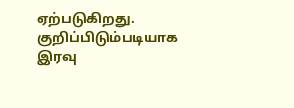ஏற்படுகிறது. குறிப்பிடும்படியாக இரவு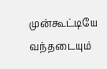முன்கூட்டியே வந்தடையும்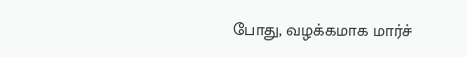போது, வழக்கமாக மார்ச்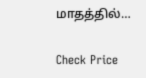மாதத்தில்…

Check Price